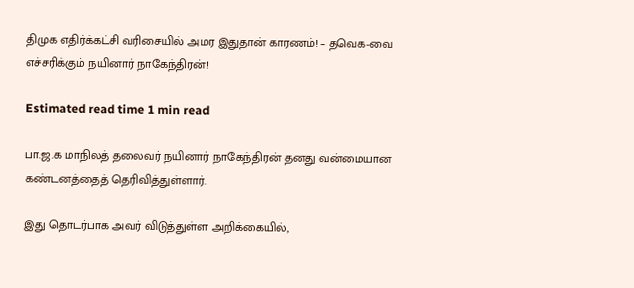திமுக எதிர்க்கட்சி வரிசையில் அமர இதுதான் காரணம்! – தவெக-வை எச்சரிக்கும் நயினார் நாகேந்திரன்!

Estimated read time 1 min read

பா.ஜ.க மாநிலத் தலைவர் நயினார் நாகேந்திரன் தனது வன்மையான கண்டனத்தைத் தெரிவித்துள்ளார்.

இது தொடர்பாக அவர் விடுத்துள்ள அறிக்கையில்,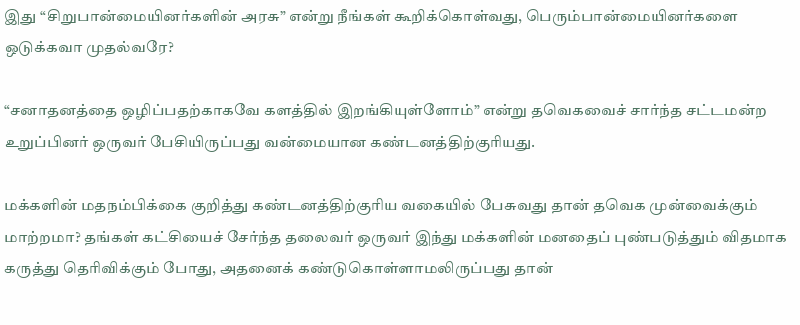இது “சிறுபான்மையினர்களின் அரசு” என்று நீங்கள் கூறிக்கொள்வது, பெரும்பான்மையினர்களை ஒடுக்கவா முதல்வரே?

“சனாதனத்தை ஒழிப்பதற்காகவே களத்தில் இறங்கியுள்ளோம்” என்று தவெகவைச் சார்ந்த சட்டமன்ற உறுப்பினர் ஒருவர் பேசியிருப்பது வன்மையான கண்டனத்திற்குரியது.

மக்களின் மதநம்பிக்கை குறித்து கண்டனத்திற்குரிய வகையில் பேசுவது தான் தவெக முன்வைக்கும் மாற்றமா? தங்கள் கட்சியைச் சேர்ந்த தலைவர் ஒருவர் இந்து மக்களின் மனதைப் புண்படுத்தும் விதமாக கருத்து தெரிவிக்கும் போது, அதனைக் கண்டுகொள்ளாமலிருப்பது தான்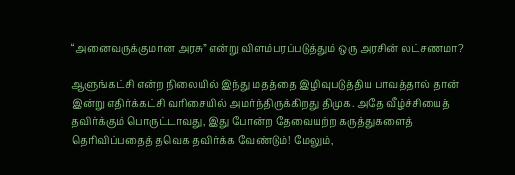“அனைவருக்குமான அரசு” என்று விளம்பரப்படுத்தும் ஒரு அரசின் லட்சணமா?

ஆளுங்கட்சி என்ற நிலையில் இந்து மதத்தை இழிவுபடுத்திய பாவத்தால் தான் இன்று எதிர்க்கட்சி வரிசையில் அமர்ந்திருக்கிறது திமுக. அதே வீழ்ச்சியைத் தவிர்க்கும் பொருட்டாவது, இது போன்ற தேவையற்ற கருத்துகளைத் தெரிவிப்பதைத் தவெக தவிர்க்க வேண்டும்! மேலும்,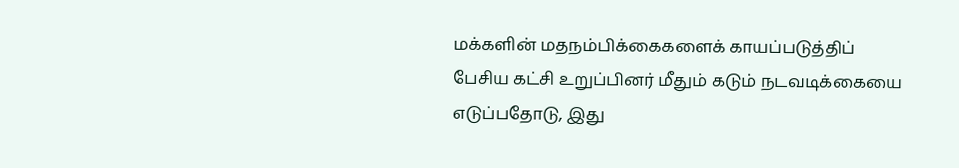மக்களின் மதநம்பிக்கைகளைக் காயப்படுத்திப் பேசிய கட்சி உறுப்பினர் மீதும் கடும் நடவடிக்கையை எடுப்பதோடு, இது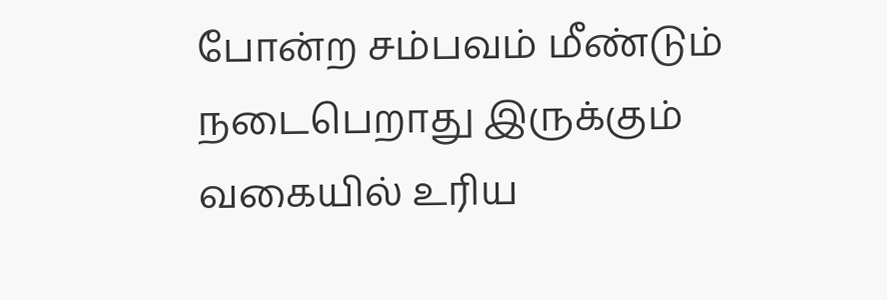போன்ற சம்பவம் மீண்டும் நடைபெறாது இருக்கும் வகையில் உரிய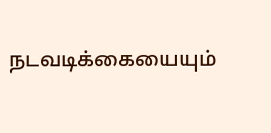நடவடிக்கையையும்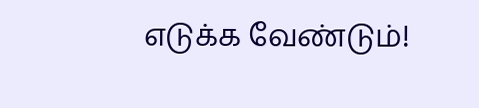எடுக்க வேண்டும்!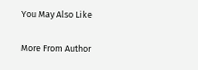You May Also Like

More From Author